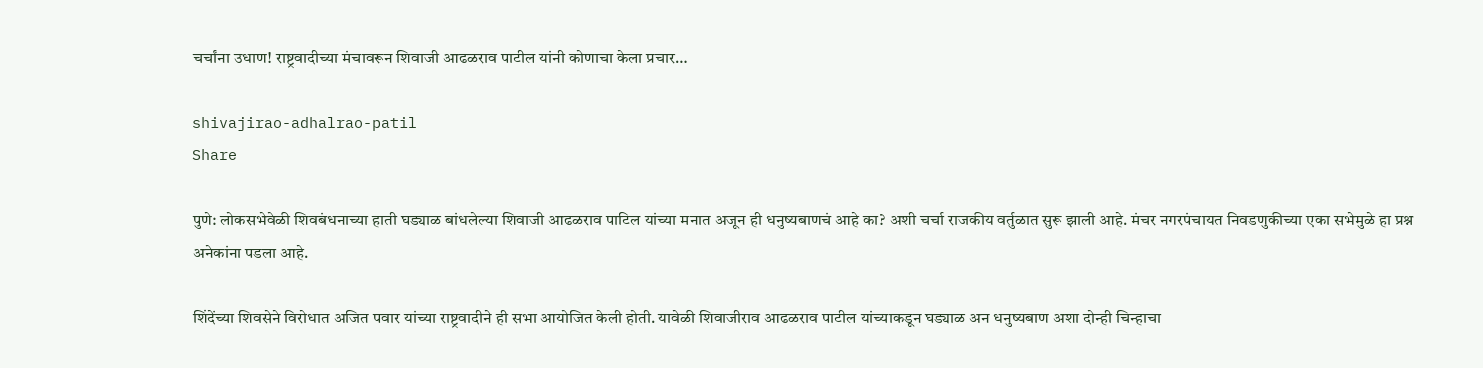चर्चांना उधाण! राष्ट्रवादीच्या मंचावरून शिवाजी आढळराव पाटील यांनी कोणाचा केला प्रचार…

shivajirao-adhalrao-patil
Share

पुणे: लोकसभेवेळी शिवबंधनाच्या हाती घड्याळ बांधलेल्या शिवाजी आढळराव पाटिल यांच्या मनात अजून ही धनुष्यबाणचं आहे का? अशी चर्चा राजकीय वर्तुळात सुरू झाली आहे. मंचर नगरपंचायत निवडणुकीच्या एका सभेमुळे हा प्रश्न अनेकांना पडला आहे.

शिंदेंच्या शिवसेने विरोधात अजित पवार यांच्या राष्ट्रवादीने ही सभा आयोजित केली होती. यावेळी शिवाजीराव आढळराव पाटील यांच्याकडून घड्याळ अन धनुष्यबाण अशा दोन्ही चिन्हाचा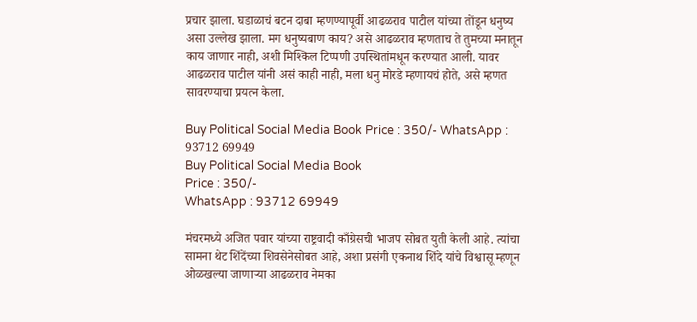प्रचार झाला. घडाळाचं बटन दाबा म्हणण्यापूर्वी आढळराव पाटील यांच्या तोंडून धनुष्य असा उल्लेख झाला. मग धनुष्यबाण काय? असे आढळराव म्हणताच ते तुमच्या मनातून काय जाणार नाही, अशी मिश्किल टिप्पणी उपस्थितांमधून करण्यात आली. यावर आढळराव पाटील यांनी असं काही नाही, मला धनु मोरडे म्हणायचं होते, असे म्हणत सावरण्याचा प्रयत्न केला.

Buy Political Social Media Book Price : 350/- WhatsApp : 93712 69949
Buy Political Social Media Book
Price : 350/-
WhatsApp : 93712 69949

मंचरमध्ये अजित पवार यांच्या राष्ट्रवादी काँग्रेसची भाजप सोबत युती केली आहे. त्यांचा सामना थेट शिंदेंच्या शिवसेनेसोबत आहे, अशा प्रसंगी एकनाथ शिंदे यांचे विश्वासू म्हणून ओळखल्या जाणाऱ्या आढळराव नेमका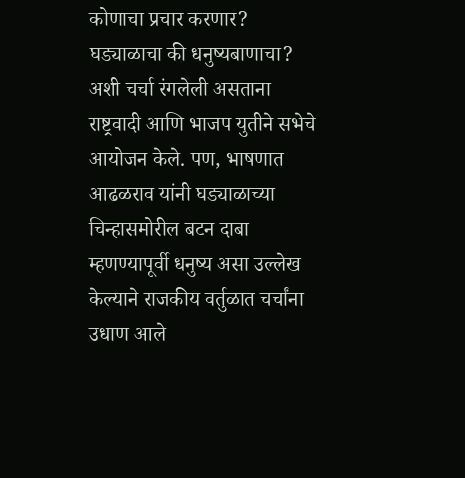कोणाचा प्रचार करणार? घड्याळाचा की धनुष्यबाणाचा? अशी चर्चा रंगलेली असताना राष्ट्रवादी आणि भाजप युतीने सभेचे आयोजन केले. पण, भाषणात आढळराव यांनी घड्याळाच्या चिन्हासमोरील बटन दाबा म्हणण्यापूर्वी धनुष्य असा उल्लेख केल्याने राजकीय वर्तुळात चर्चांना उधाण आले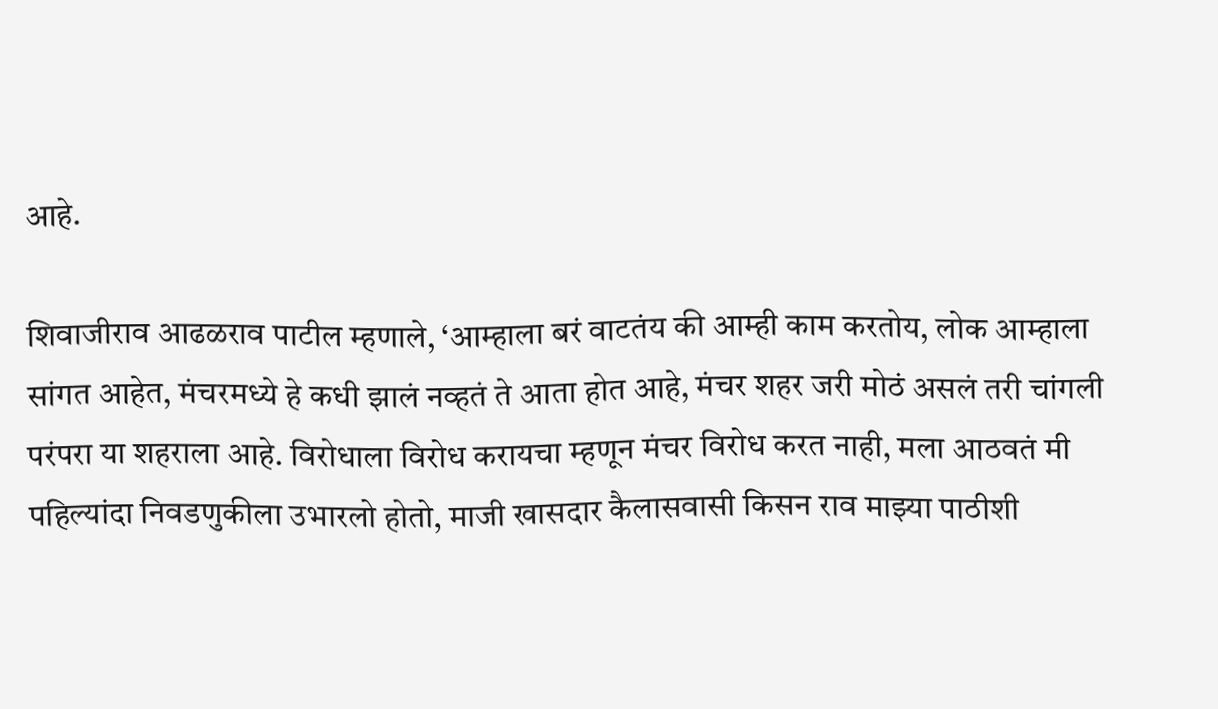आहे.

शिवाजीराव आढळराव पाटील म्हणाले, ‘आम्हाला बरं वाटतंय की आम्ही काम करतोय, लोक आम्हाला सांगत आहेत, मंचरमध्ये हे कधी झालं नव्हतं ते आता होत आहे, मंचर शहर जरी मोठं असलं तरी चांगली परंपरा या शहराला आहे. विरोधाला विरोध करायचा म्हणून मंचर विरोध करत नाही, मला आठवतं मी पहिल्यांदा निवडणुकीला उभारलो होतो, माजी खासदार कैलासवासी किसन राव माझ्या पाठीशी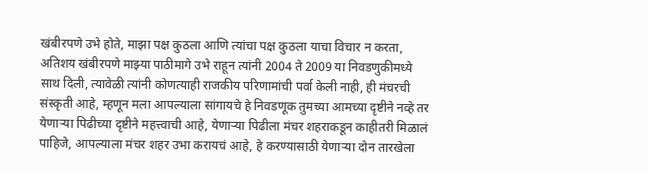खंबीरपणे उभे होते, माझा पक्ष कुठला आणि त्यांचा पक्ष कुठला याचा विचार न करता, अतिशय खंबीरपणे माझ्या पाठीमागे उभे राहून त्यांनी 2004 ते 2009 या निवडणुकीमध्ये साथ दिली, त्यावेळी त्यांनी कोणत्याही राजकीय परिणामांची पर्वा केली नाही, ही मंचरची संस्कृती आहे, म्हणून मला आपल्याला सांगायचे हे निवडणूक तुमच्या आमच्या दृष्टीने नव्हे तर येणाऱ्या पिढीच्या दृष्टीने महत्त्वाची आहे, येणाऱ्या पिढीला मंचर शहराकडून काहीतरी मिळालं पाहिजे, आपल्याला मंचर शहर उभा करायचं आहे, हे करण्यासाठी येणाऱ्या दोन तारखेला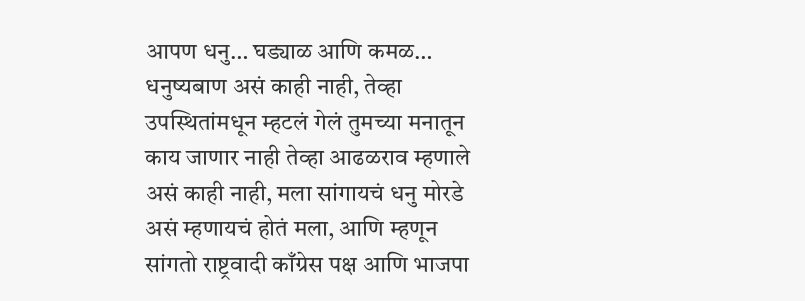आपण धनु… घड्याळ आणि कमळ… धनुष्यबाण असं काही नाही, तेव्हा उपस्थितांमधून म्हटलं गेलं तुमच्या मनातून काय जाणार नाही तेव्हा आढळराव म्हणाले असं काही नाही, मला सांगायचं धनु मोरडे असं म्हणायचं होतं मला, आणि म्हणून सांगतो राष्ट्रवादी काँग्रेस पक्ष आणि भाजपा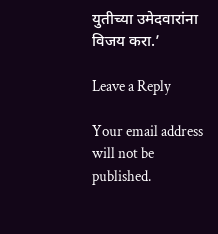युतीच्या उमेदवारांना विजय करा.’

Leave a Reply

Your email address will not be published.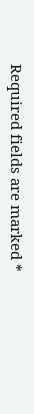Required fields are marked *